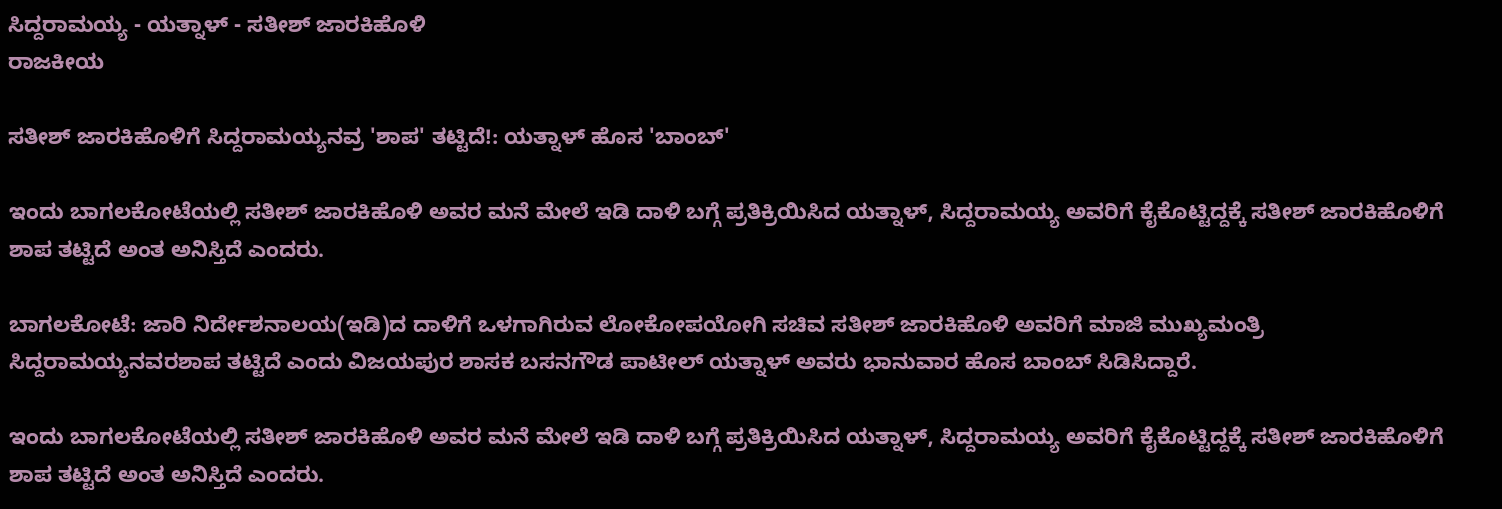ಸಿದ್ದರಾಮಯ್ಯ - ಯತ್ನಾಳ್ - ಸತೀಶ್ ಜಾರಕಿಹೊಳಿ
ರಾಜಕೀಯ

ಸತೀಶ್ ಜಾರಕಿಹೊಳಿಗೆ ಸಿದ್ದರಾಮಯ್ಯನವ್ರ 'ಶಾಪ' ತಟ್ಟಿದೆ!: ಯತ್ನಾಳ್ ಹೊಸ 'ಬಾಂಬ್'

ಇಂದು ಬಾಗಲಕೋಟೆಯಲ್ಲಿ ಸತೀಶ್ ಜಾರಕಿಹೊಳಿ ಅವರ ಮನೆ ಮೇಲೆ ಇಡಿ ದಾಳಿ ಬಗ್ಗೆ ಪ್ರತಿಕ್ರಿಯಿಸಿದ ಯತ್ನಾಳ್, ಸಿದ್ದರಾಮಯ್ಯ ಅವರಿಗೆ ಕೈಕೊಟ್ಟಿದ್ದಕ್ಕೆ ಸತೀಶ್ ಜಾರಕಿಹೊಳಿಗೆ ಶಾಪ ತಟ್ಟಿದೆ ಅಂತ ಅನಿಸ್ತಿದೆ ಎಂದರು.

ಬಾಗಲಕೋಟೆ: ಜಾರಿ ನಿರ್ದೇಶನಾಲಯ(ಇಡಿ)ದ ದಾಳಿಗೆ ಒಳಗಾಗಿರುವ ಲೋಕೋಪಯೋಗಿ ಸಚಿವ ಸತೀಶ್ ಜಾರಕಿಹೊಳಿ ಅವರಿಗೆ ಮಾಜಿ ಮುಖ್ಯಮಂತ್ರಿ ಸಿದ್ದರಾಮಯ್ಯನವರಶಾಪ ತಟ್ಟಿದೆ ಎಂದು ವಿಜಯಪುರ ಶಾಸಕ ಬಸನಗೌಡ ಪಾಟೀಲ್ ಯತ್ನಾಳ್ ಅವರು ಭಾನುವಾರ ಹೊಸ ಬಾಂಬ್ ಸಿಡಿಸಿದ್ದಾರೆ.

ಇಂದು ಬಾಗಲಕೋಟೆಯಲ್ಲಿ ಸತೀಶ್ ಜಾರಕಿಹೊಳಿ ಅವರ ಮನೆ ಮೇಲೆ ಇಡಿ ದಾಳಿ ಬಗ್ಗೆ ಪ್ರತಿಕ್ರಿಯಿಸಿದ ಯತ್ನಾಳ್, ಸಿದ್ದರಾಮಯ್ಯ ಅವರಿಗೆ ಕೈಕೊಟ್ಟಿದ್ದಕ್ಕೆ ಸತೀಶ್ ಜಾರಕಿಹೊಳಿಗೆ ಶಾಪ ತಟ್ಟಿದೆ ಅಂತ ಅನಿಸ್ತಿದೆ ಎಂದರು.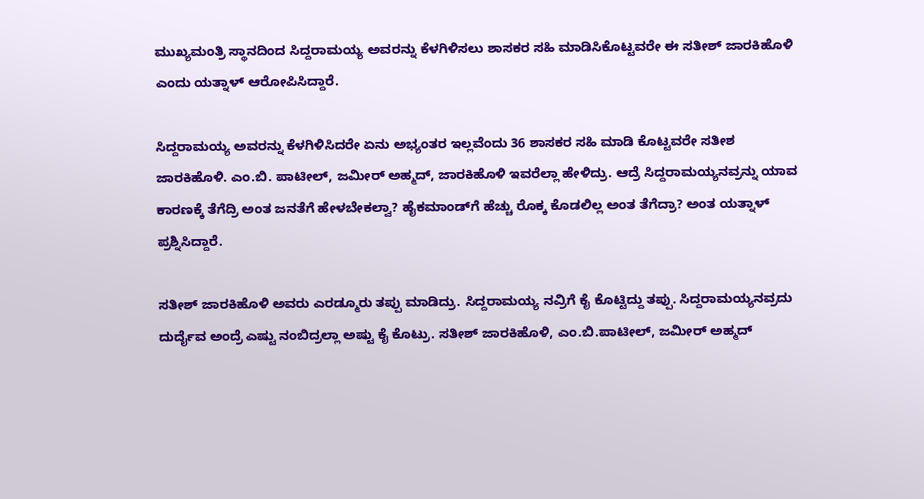ಮುಖ್ಯಮಂತ್ರಿ ಸ್ಥಾನದಿಂದ ಸಿದ್ದರಾಮಯ್ಯ ಅವರನ್ನು ಕೆಳಗಿಳಿಸಲು ಶಾಸಕರ ಸಹಿ ಮಾಡಿಸಿಕೊಟ್ಟವರೇ ಈ ಸತೀಶ್ ಜಾರಕಿಹೊಳಿ ಎಂದು ಯತ್ನಾಳ್ ಆರೋಪಿಸಿದ್ದಾರೆ.

ಸಿದ್ದರಾಮಯ್ಯ ಅವರನ್ನು ಕೆಳಗಿಳಿಸಿದರೇ ಏನು ಅಭ್ಯಂತರ ಇಲ್ಲವೆಂದು 36 ಶಾಸಕರ ಸಹಿ ಮಾಡಿ ಕೊಟ್ಟವರೇ ಸತೀಶ ಜಾರಕಿಹೊಳಿ. ಎಂ.ಬಿ. ಪಾಟೀಲ್, ಜಮೀರ್ ಅಹ್ಮದ್, ಜಾರಕಿಹೊಳಿ ಇವರೆಲ್ಲಾ ಹೇಳಿದ್ರು. ಆದ್ರೆ ಸಿದ್ದರಾಮಯ್ಯನವ್ರನ್ನು ಯಾವ ಕಾರಣಕ್ಕೆ ತೆಗೆದ್ರಿ ಅಂತ ಜನತೆಗೆ ಹೇಳಬೇಕಲ್ವಾ? ಹೈಕಮಾಂಡ್‌ಗೆ ಹೆಚ್ಚು ರೊಕ್ಕ ಕೊಡಲಿಲ್ಲ ಅಂತ ತೆಗೆದ್ರಾ? ಅಂತ ಯತ್ನಾಳ್ ಪ್ರಶ್ನಿಸಿದ್ದಾರೆ.

ಸತೀಶ್ ಜಾರಕಿಹೊಳಿ ಅವರು ಎರಡ್ಮೂರು ತಪ್ಪು ಮಾಡಿದ್ರು‌. ಸಿದ್ದರಾಮಯ್ಯ ನವ್ರಿಗೆ ಕೈ ಕೊಟ್ಟಿದ್ದು ತಪ್ಪು. ಸಿದ್ದರಾಮಯ್ಯನವ್ರದು ದುರ್ದೈವ ಅಂದ್ರೆ ಎಷ್ಟು ನಂಬಿದ್ರಲ್ಲಾ ಅಷ್ಟು ಕೈ ಕೊಟ್ರು. ಸತೀಶ್ ಜಾರಕಿಹೊಳಿ, ಎಂ.ಬಿ.ಪಾಟೀಲ್, ಜಮೀರ್ ಅಹ್ಮದ್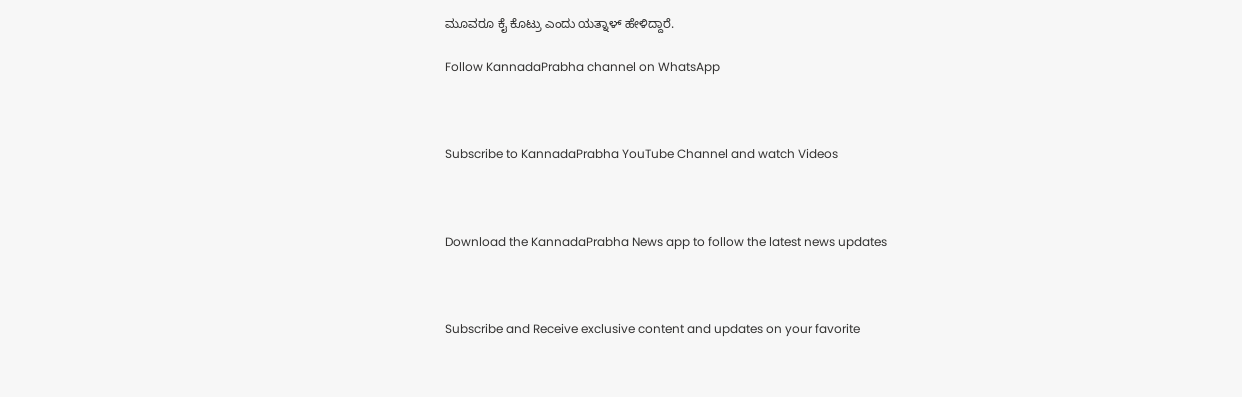ಮೂವರೂ ಕೈ ಕೊಟ್ರು ಎಂದು ಯತ್ನಾಳ್ ಹೇಳಿದ್ದಾರೆ.

Follow KannadaPrabha channel on WhatsApp



Subscribe to KannadaPrabha YouTube Channel and watch Videos



Download the KannadaPrabha News app to follow the latest news updates



Subscribe and Receive exclusive content and updates on your favorite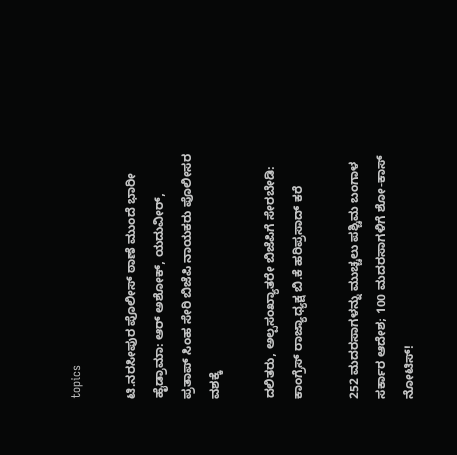topics

ಟಿ.ನರಸೀಪುರ ಪೊಲೀಸ್ ಠಾಣೆ ಮುಂದೆ ಭಾರೀ ಹೈಡ್ರಾಮಾ: ಆರ್ ಅಶೋಕ್, ಯದುವೀರ್, ಪ್ರತಾಪ್ ಸಿಂಹ ಸೇರಿ ಬಿಜೆಪಿ ನಾಯಕರು ಪೊಲೀಸರ ವಶಕ್ಕೆ

ದಲಿತರು, ಅಲ್ಪಸಂಖ್ಯಾತರೇ ಬಿಜೆಪಿಗೆ ಸೇರಬೇಡಿ: ಕಾಂಗ್ರೆಸ್ ರಾಜ್ಯಾಧ್ಯಕ್ಷ ಬಿ.ಕೆ ಹರಿಪ್ರಸಾದ್ ಕರೆ

252 ಮದರಸಾಗಳನ್ನು ಮುಚ್ಚಲು ಪಶ್ಚಿಮ ಬಂಗಾಳ ಸರ್ಕಾರ ಆದೇಶ; 100 ಮದರಸಾಗಳಿಗೆ ಶೋ-ಕಾಸ್ ನೋಟಿಸ್!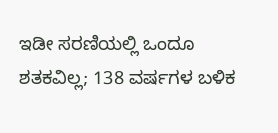ಇಡೀ ಸರಣಿಯಲ್ಲಿ ಒಂದೂ ಶತಕವಿಲ್ಲ; 138 ವರ್ಷಗಳ ಬಳಿಕ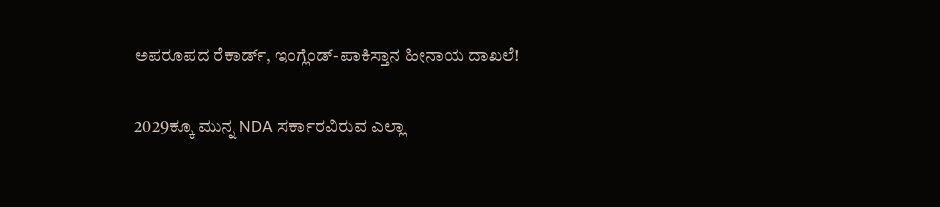ಅಪರೂಪದ ರೆಕಾರ್ಡ್, ಇಂಗ್ಲೆಂಡ್‌-ಪಾಕಿಸ್ತಾನ ಹೀನಾಯ ದಾಖಲೆ!

2029ಕ್ಕೂ ಮುನ್ನ NDA ಸರ್ಕಾರವಿರುವ ಎಲ್ಲಾ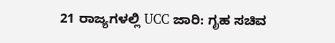21 ರಾಜ್ಯಗಳಲ್ಲಿ UCC ಜಾರಿ: ಗೃಹ ಸಚಿವ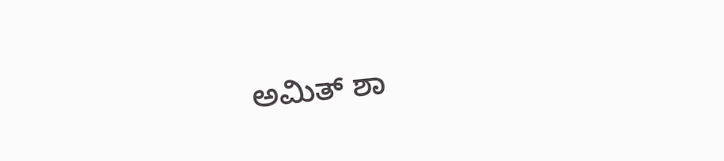ಅಮಿತ್ ಶಾ